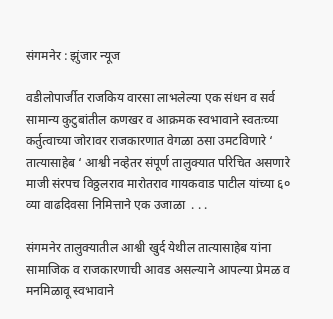संगमनेर : झुंजार न्यूज

वडीलोपार्जीत राजकिय वारसा लाभलेल्या एक संधन व सर्व सामान्य कुटुबांतील कणखर व आक्रमक स्वभावाने स्वतःच्या कर्तुत्वाच्या जोरावर राजकारणात वेगळा ठसा उमटविणारे ‘ तात्यासाहेब ‘ आश्वी नव्हेतर संपूर्ण तालुक्यात परिचित असणारे माजी संरपच विठ्ठलराव मारोतराव गायकवाड पाटील यांच्या ६० व्या वाढदिवसा निमित्ताने एक उजाळा  . . .

संगमनेर तालुक्यातील आश्वी खुर्द येथील तात्यासाहेब यांना सामाजिक व राजकारणाची आवड असल्याने आपल्या प्रेमळ व मनमिळावू स्वभावाने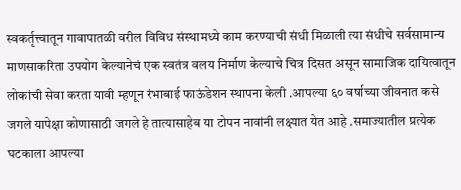स्वकर्तृत्त्वातून गावापातळी वरील विविध संस्थामध्ये काम करण्याची संधी मिळाली त्या संधीचे सर्वसामान्य माणसाकरिता उपयोग केल्यानेचं एक स्वतंत्र वलय निर्माण केल्याचे चित्र दिसत असून सामाजिक दायित्वातून लोकांची सेवा करता यावी म्हणून रंभाबाई फाऊंडेशन स्थापना केली .आपल्या ६० वर्षाच्या जीवनात कसे जगले यापेक्षा कोणासाठी जगले हे तात्यासाहेब या टोपन नावांनी लक्ष्यात येत आहे .समाज्यातील प्रत्येक घटकाला आपल्या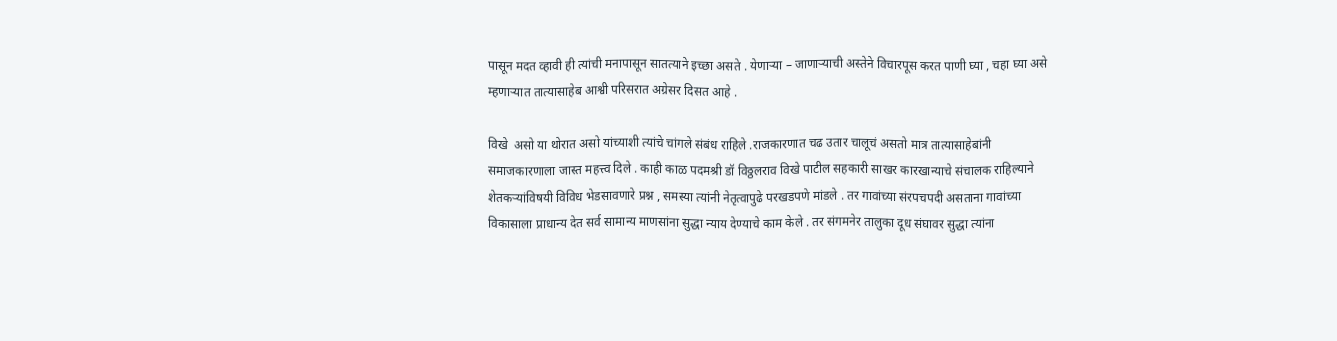पासून मदत व्हावी ही त्यांची मनापासून सातत्याने इच्छा असते . येणाऱ्या – जाणार्‍याची अस्तेने विचारपूस करत पाणी घ्या , चहा घ्या असे म्हणाऱ्यात तात्यासाहेब आश्वी परिसरात अग्रेसर दिसत आहे .

विखे  असो या थोरात असो यांच्याशी त्यांचे चांगले संबंध राहिले .राजकारणात चढ उतार चालूचं असतो मात्र तात्यासाहेबांनी समाजकारणाला जास्त महत्त्व दिले . काही काळ पदमश्री डॉ विठ्ठलराव विखे पाटील सहकारी साखर कारखान्याचे संचालक राहिल्याने शेतकऱ्यांविषयी विविध भेडसावणारे प्रश्न , समस्या त्यांनी नेतृत्वापुढे परखडपणे मांडले . तर गावांच्या संरपचपदी असताना गावांच्या विकासाला प्राधान्य देत सर्व सामान्य माणसांना सुद्धा न्याय देण्याचे काम केले . तर संगमनेर तालुका दूध संघावर सुद्धा त्यांना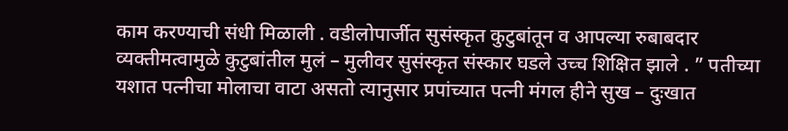काम करण्याची संधी मिळाली . वडीलोपार्जीत सुसंस्कृत कुटुबांतून व आपल्या रुबाबदार व्यक्तीमत्वामुळे कुटुबांतील मुलं – मुलीवर सुसंस्कृत संस्कार घडले उच्च शिक्षित झाले . ” पतीच्या यशात पत्नीचा मोलाचा वाटा असतो त्यानुसार प्रपांच्यात पत्नी मंगल हीने सुख – दुःखात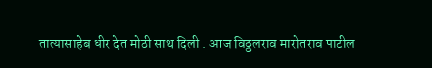तात्यासाहेब धीर देत मोठी साथ दिली . आज विठ्ठलराव मारोतराव पाटील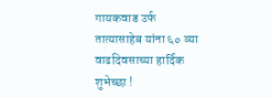गायकवाड उर्फ तात्यासाहेब यांना ६० व्या वाढदिवसाच्या हार्दिक शुभेच्छा !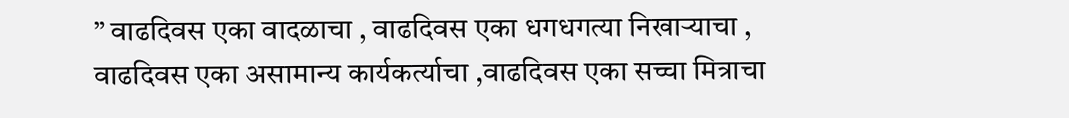” वाढदिवस एका वादळाचा , वाढदिवस एका धगधगत्या निखाऱ्याचा , वाढदिवस एका असामान्य कार्यकर्त्याचा ,वाढदिवस एका सच्चा मित्राचा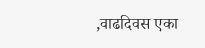,वाढदिवस एका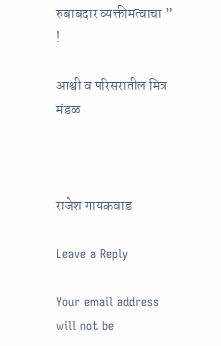रुबाबदार व्यक्तीमत्वाचा ” !

आश्वी व परिसरातील मित्र मंडळ



राजेश गायकवाड

Leave a Reply

Your email address will not be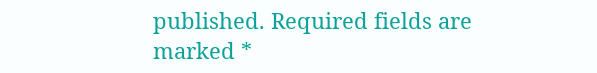published. Required fields are marked *